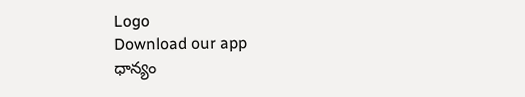Logo
Download our app
ధాన్యం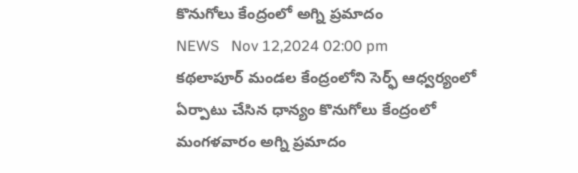కొనుగోలు కేంద్రంలో అగ్ని ప్రమాదం
NEWS   Nov 12,2024 02:00 pm
కథలాపూర్ మండల కేంద్రంలోని సెర్ఫ్ ఆధ్వర్యంలో ఏర్పాటు చేసిన ధాన్యం కొనుగోలు కేంద్రంలో మంగళవారం అగ్ని ప్రమాదం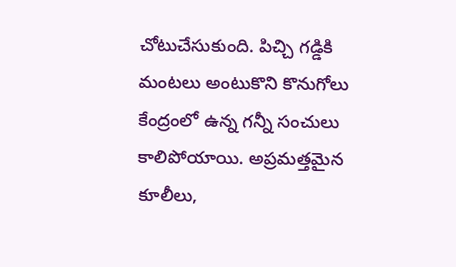చోటుచేసుకుంది. పిచ్చి గడ్డికి మంటలు అంటుకొని కొనుగోలు కేంద్రంలో ఉన్న గన్నీ సంచులు కాలిపోయాయి. అప్రమత్తమైన కూలీలు,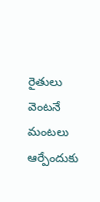రైతులు వెంటనే మంటలు ఆర్పేందుకు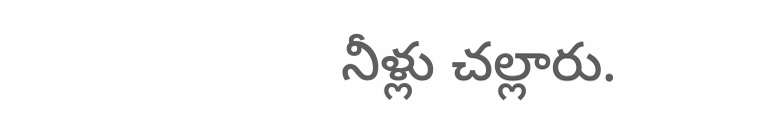నీళ్లు చల్లారు.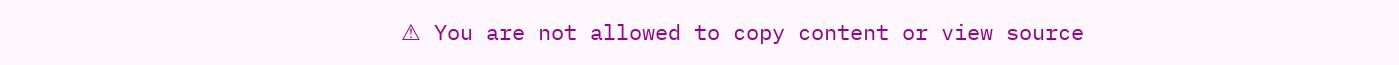⚠ You are not allowed to copy content or view source